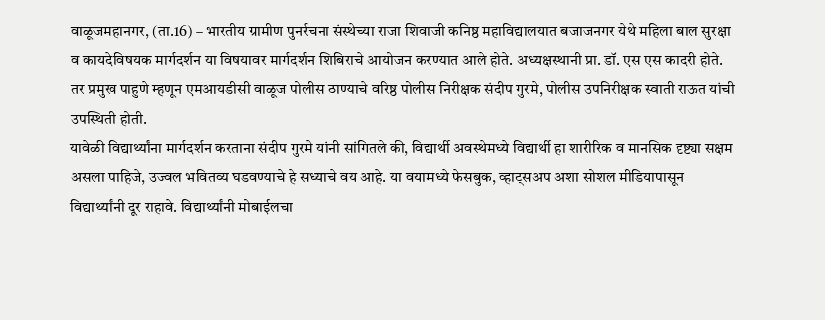वाळूजमहानगर, (ता.16) – भारतीय ग्रामीण पुनर्रचना संस्थेच्या राजा शिवाजी कनिष्ठ महाविद्यालयात बजाजनगर येथे महिला बाल सुरक्षा व कायदेविषयक मार्गदर्शन या विषयावर मार्गदर्शन शिबिराचे आयोजन करण्यात आले होते. अध्यक्षस्थानी प्रा. डॉ. एस एस कादरी होते. तर प्रमुख पाहुणे म्हणून एमआयडीसी वाळूज पोलीस ठाण्याचे वरिष्ठ पोलीस निरीक्षक संदीप गुरमे, पोलीस उपनिरीक्षक स्वाती राऊत यांची उपस्थिती होती.
यावेळी विद्यार्थ्यांना मार्गदर्शन करताना संदीप गुरमे यांनी सांगितले की, विद्यार्थी अवस्थेमध्ये विद्यार्थी हा शारीरिक व मानसिक दृष्ट्या सक्षम असला पाहिजे, उज्वल भवितव्य घडवण्याचे हे सध्याचे वय आहे. या वयामध्ये फेसबुक, व्हाट्सअप अशा सोशल मीडियापासून विद्यार्थ्यांनी दूर राहावे. विद्यार्थ्यांनी मोबाईलचा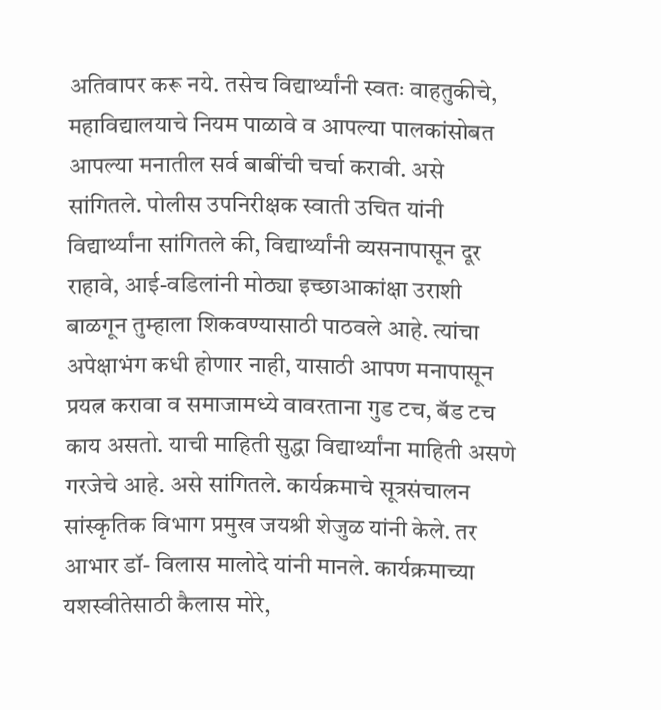अतिवापर करू नये. तसेच विद्यार्थ्यांनी स्वतः वाहतुकीचे, महाविद्यालयाचे नियम पाळावे व आपल्या पालकांसोबत आपल्या मनातील सर्व बाबींची चर्चा करावी. असे सांगितले. पोलीस उपनिरीक्षक स्वाती उचित यांनी विद्यार्थ्यांना सांगितले की, विद्यार्थ्यांनी व्यसनापासून दूर राहावे, आई-वडिलांनी मोठ्या इच्छाआकांक्षा उराशी बाळगून तुम्हाला शिकवण्यासाठी पाठवले आहे. त्यांचा अपेक्षाभंग कधी होणार नाही, यासाठी आपण मनापासून प्रयत्न करावा व समाजामध्ये वावरताना गुड टच, बॅड टच काय असतो. याची माहिती सुद्धा विद्यार्थ्यांना माहिती असणे गरजेचे आहे. असे सांगितले. कार्यक्रमाचे सूत्रसंचालन सांस्कृतिक विभाग प्रमुख जयश्री शेजुळ यांनी केले. तर आभार डॉ- विलास मालोदे यांनी मानले. कार्यक्रमाच्या यशस्वीतेसाठी कैलास मोरे,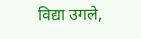विद्या उगले,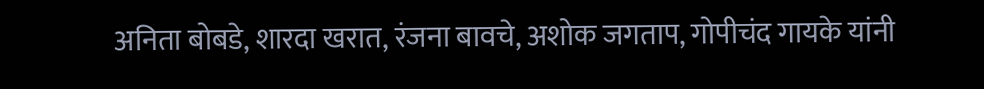अनिता बोबडे, शारदा खरात, रंजना बावचे, अशोक जगताप, गोपीचंद गायके यांनी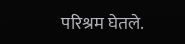परिश्रम घेतले.